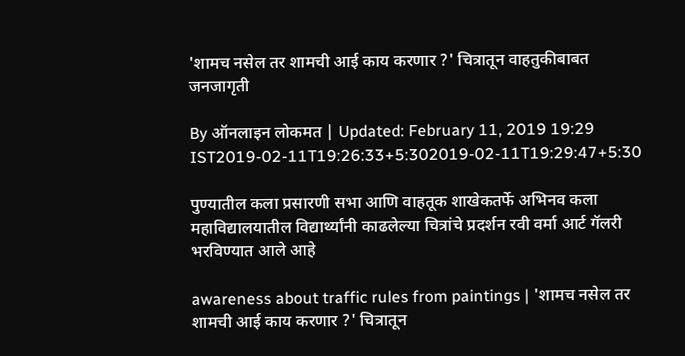'शामच नसेल तर शामची आई काय करणार ?' चित्रातून वाहतुकीबाबत जनजागृती

By ऑनलाइन लोकमत | Updated: February 11, 2019 19:29 IST2019-02-11T19:26:33+5:302019-02-11T19:29:47+5:30

पुण्यातील कला प्रसारणी सभा आणि वाहतूक शाखेकतर्फे अभिनव कला महाविद्यालयातील विद्यार्थ्यांनी काढलेल्या चित्रांचे प्रदर्शन रवी वर्मा आर्ट गॅलरी भरविण्यात आले आहे

awareness about traffic rules from paintings | 'शामच नसेल तर शामची आई काय करणार ?' चित्रातून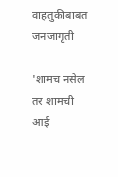वाहतुकीबाबत जनजागृती

'शामच नसेल तर शामची आई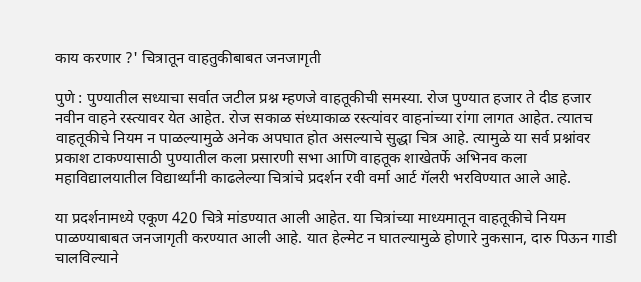काय करणार ?' चित्रातून वाहतुकीबाबत जनजागृती

पुणे : पुण्यातील सध्याचा सर्वात जटील प्रश्न म्हणजे वाहतूकीची समस्या. रोज पुण्यात हजार ते दीड हजार नवीन वाहने रस्त्यावर येत आहेत. रोज सकाळ संध्याकाळ रस्त्यांवर वाहनांच्या रांगा लागत आहेत. त्यातच वाहतूकीचे नियम न पाळल्यामुळे अनेक अपघात होत असल्याचे सुद्धा चित्र आहे. त्यामुळे या सर्व प्रश्नांवर प्रकाश टाकण्यासाठी पुण्यातील कला प्रसारणी सभा आणि वाहतूक शाखेतर्फे अभिनव कला महाविद्यालयातील विद्यार्थ्यांनी काढलेल्या चित्रांचे प्रदर्शन रवी वर्मा आर्ट गॅलरी भरविण्यात आले आहे.

या प्रदर्शनामध्ये एकूण 420 चित्रे मांडण्यात आली आहेत. या चित्रांच्या माध्यमातून वाहतूकीचे नियम पाळण्याबाबत जनजागृती करण्यात आली आहे. यात हेल्मेट न घातल्यामुळे होणारे नुकसान, दारु पिऊन गाडी चालविल्याने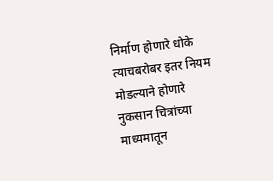निर्माण होणारे धोके त्याचबरोबर इतर नियम मोडल्याने होणारे नुकसान चित्रांच्या माध्यमातून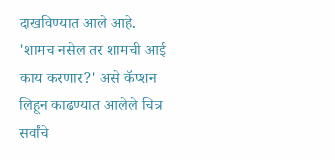दाखविण्यात आले आहे. 'शामच नसेल तर शामची आई काय करणार?' असे कॅप्शन लिहून काढण्यात आलेले चित्र सर्वांचे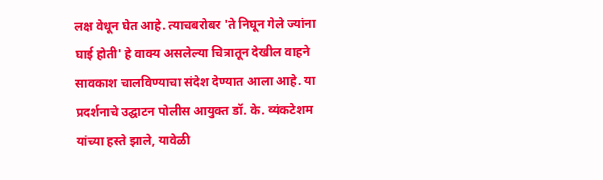लक्ष वेधून घेत आहे. त्याचबरोबर 'ते निघून गेले ज्यांना घाई होती' हे वाक्य असलेल्या चित्रातून देखील वाहने सावकाश चालविण्याचा संदेश देण्यात आला आहे. या प्रदर्शनाचे उद्घाटन पोलीस आयुक्त डॉ. के. व्यंकटेशम यांच्या हस्ते झाले, यावेळी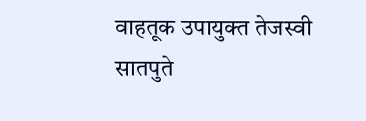वाहतूक उपायुक्त तेजस्वी सातपुते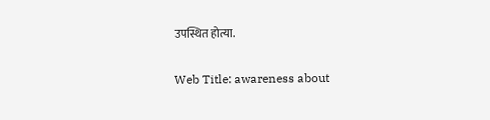उपस्थित होत्या.

Web Title: awareness about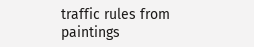traffic rules from paintings